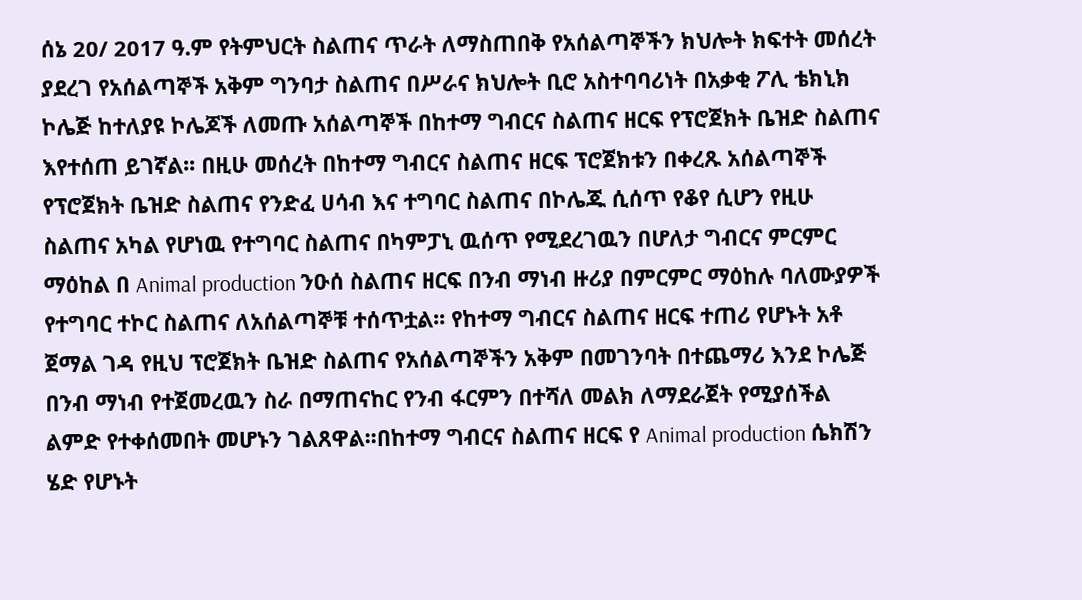ሰኔ 20/ 2017 ዓ.ም የትምህርት ስልጠና ጥራት ለማስጠበቅ የአሰልጣኞችን ክህሎት ክፍተት መሰረት ያደረገ የአሰልጣኞች አቅም ግንባታ ስልጠና በሥራና ክህሎት ቢሮ አስተባባሪነት በአቃቂ ፖሊ ቴክኒክ ኮሌጅ ከተለያዩ ኮሌጆች ለመጡ አሰልጣኞች በከተማ ግብርና ስልጠና ዘርፍ የፕሮጀክት ቤዝድ ስልጠና እየተሰጠ ይገኛል፡፡ በዚሁ መሰረት በከተማ ግብርና ስልጠና ዘርፍ ፕሮጀክቱን በቀረጹ አሰልጣኞች የፕሮጀክት ቤዝድ ስልጠና የንድፈ ሀሳብ እና ተግባር ስልጠና በኮሌጁ ሲሰጥ የቆየ ሲሆን የዚሁ ስልጠና አካል የሆነዉ የተግባር ስልጠና በካምፓኒ ዉሰጥ የሚደረገዉን በሆለታ ግብርና ምርምር ማዕከል በ Animal production ንዑሰ ስልጠና ዘርፍ በንብ ማነብ ዙሪያ በምርምር ማዕከሉ ባለሙያዎች የተግባር ተኮር ስልጠና ለአሰልጣኞቹ ተሰጥቷል፡፡ የከተማ ግብርና ስልጠና ዘርፍ ተጠሪ የሆኑት አቶ ጀማል ገዳ የዚህ ፕሮጀክት ቤዝድ ስልጠና የአሰልጣኞችን አቅም በመገንባት በተጨማሪ እንደ ኮሌጅ በንብ ማነብ የተጀመረዉን ስራ በማጠናከር የንብ ፋርምን በተሻለ መልክ ለማደራጀት የሚያሰችል ልምድ የተቀሰመበት መሆኑን ገልጸዋል፡፡በከተማ ግብርና ስልጠና ዘርፍ የ Animal production ሴክሽን ሄድ የሆኑት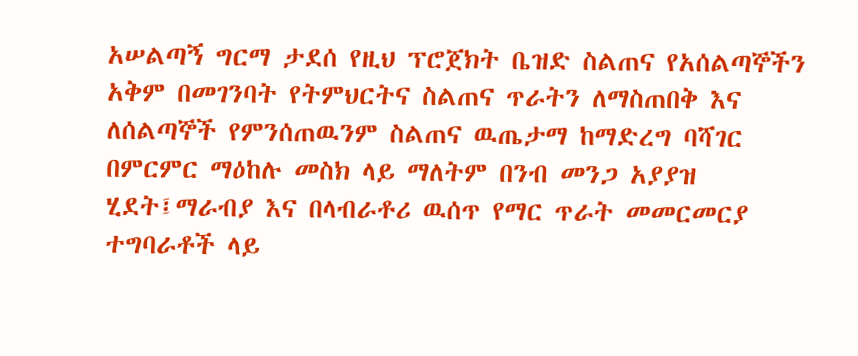አሠልጣኝ ግርማ ታደሰ የዚህ ፕሮጀክት ቤዝድ ስልጠና የአሰልጣኞችን አቅም በመገንባት የትምህርትና ስልጠና ጥራትን ለማስጠበቅ እና ለሰልጣኞች የምንሰጠዉንም ስልጠና ዉጤታማ ከማድረግ ባሻገር በምርምር ማዕከሉ መስክ ላይ ማለትም በንብ መንጋ አያያዝ ሂደት፤ማራብያ እና በላብራቶሪ ዉሰጥ የማር ጥራት መመርመርያ ተግባራቶች ላይ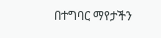በተግባር ማየታችን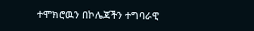ተሞክሮዉን በኮሌጃችን ተግባራዊ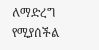ለማድረግ የሚያሰችል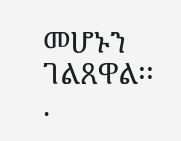መሆኑን ገልጸዋል፡፡
.